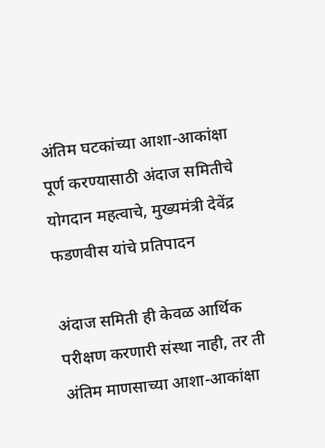अंतिम घटकांच्या आशा-आकांक्षा पूर्ण करण्यासाठी अंदाज समितीचे योगदान महत्वाचे, मुख्यमंत्री देवेंद्र फडणवीस यांचे प्रतिपादन

अंदाज समिती ही केवळ आर्थिक परीक्षण करणारी संस्था नाही, तर ती अंतिम माणसाच्या आशा-आकांक्षा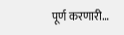पूर्ण करणारी…